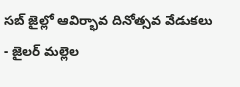సబ్ జైల్లో ఆవిర్భావ దినోత్సవ వేడుకలు
- జైలర్ మల్లెల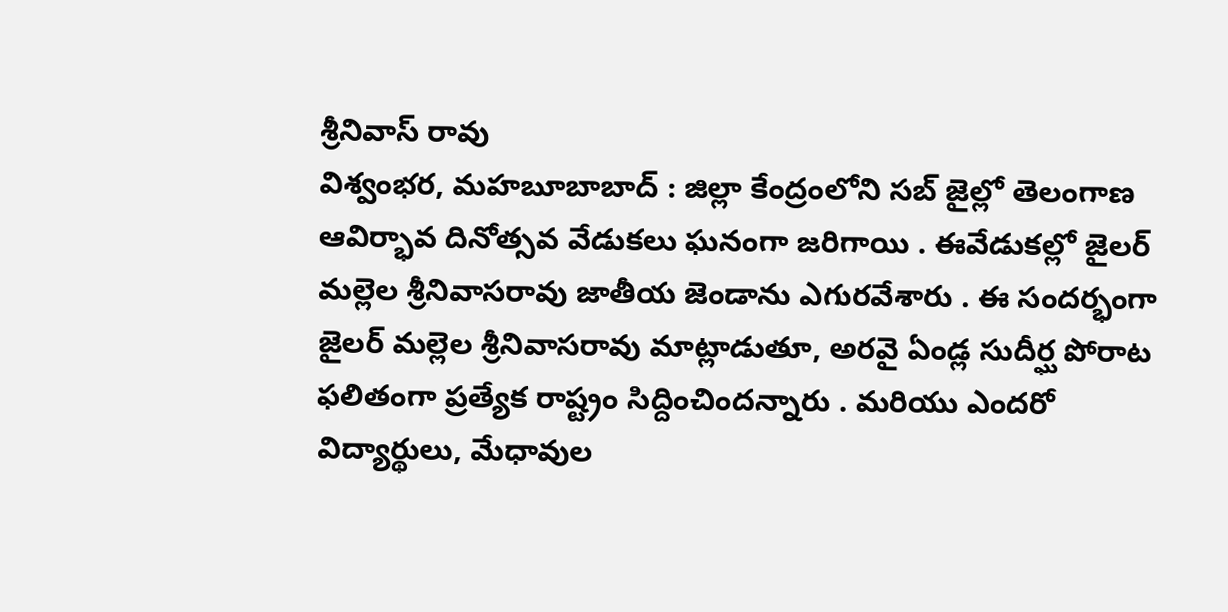శ్రీనివాస్ రావు
విశ్వంభర, మహబూబాబాద్ : జిల్లా కేంద్రంలోని సబ్ జైల్లో తెలంగాణ ఆవిర్భావ దినోత్సవ వేడుకలు ఘనంగా జరిగాయి . ఈవేడుకల్లో జైలర్ మల్లెల శ్రీనివాసరావు జాతీయ జెండాను ఎగురవేశారు . ఈ సందర్భంగా జైలర్ మల్లెల శ్రీనివాసరావు మాట్లాడుతూ, అరవై ఏండ్ల సుదీర్ఘ పోరాట ఫలితంగా ప్రత్యేక రాష్ట్రం సిద్దించిందన్నారు . మరియు ఎందరో విద్యార్థులు, మేధావుల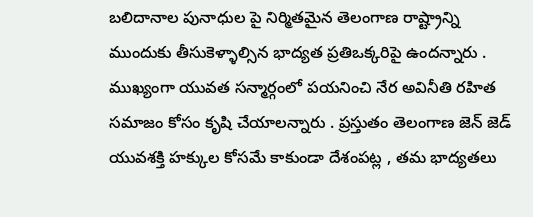బలిదానాల పునాధుల పై నిర్మితమైన తెలంగాణ రాష్ట్రాన్ని ముందుకు తీసుకెళ్ళాల్సిన భాద్యత ప్రతిఒక్కరిపై ఉందన్నారు . ముఖ్యంగా యువత సన్మార్గంలో పయనించి నేర అవినీతి రహిత సమాజం కోసం కృషి చేయాలన్నారు . ప్రస్తుతం తెలంగాణ జెన్ జెడ్ యువశక్తి హక్కుల కోసమే కాకుండా దేశంపట్ల , తమ భాద్యతలు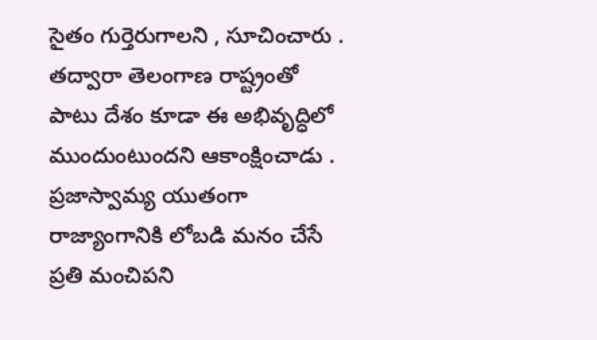సైతం గుర్తెరుగాలని , సూచించారు . తద్వారా తెలంగాణ రాష్ట్రంతో పాటు దేశం కూడా ఈ అభివృద్ధిలో ముందుంటుందని ఆకాంక్షించాడు . ప్రజాస్వామ్య యుతంగా రాజ్యాంగానికి లోబడి మనం చేసే ప్రతి మంచిపని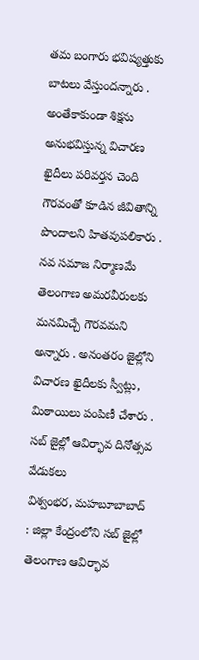తమ బంగారు భవిష్యత్తుకు బాటలు వేస్తుందన్నారు . అంతేకాకుండా శిక్షను అనుభవిస్తున్న విచారణ ఖైదీలు పరివర్తన చెంది గౌరవంతో కూడిన జీవితాన్ని పొందాలని హితవుపలికారు . నవ సమాజ నిర్మాణమే తెలంగాణ అమరవీరులకు మనమిచ్చే గౌరవమని అన్నారు . అనంతరం జైల్లోని విచారణ ఖైదీలకు స్వీట్లు, మిఠాయిలు పంపిణీ చేశారు .
సబ్ జైల్లో ఆవిర్భావ దినోత్సవ వేడుకలు
విశ్వంభర, మహబూబాబాద్ : జిల్లా కేంద్రంలోని సబ్ జైల్లో తెలంగాణ ఆవిర్భావ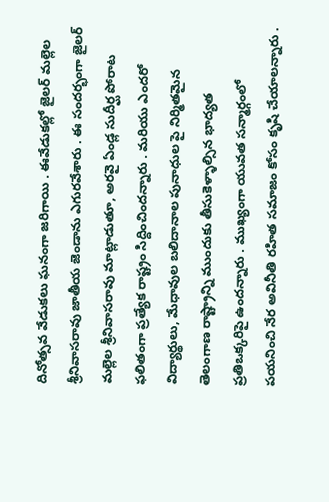దినోత్సవ వేడుకలు ఘనంగా జరిగాయి . ఈవేడుకల్లో జైలర్ మల్లెల శ్రీనివాసరావు జాతీయ జెండాను ఎగురవేశారు . ఈ సందర్భంగా జైలర్ మల్లెల శ్రీనివాసరావు మాట్లాడుతూ, అరవై ఏండ్ల సుదీర్ఘ పోరాట ఫలితంగా ప్రత్యేక రాష్ట్రం సిద్దించిందన్నారు . మరియు ఎందరో విద్యార్థులు, మేధావుల బలిదానాల పునాధుల పై నిర్మితమైన తెలంగాణ రాష్ట్రాన్ని ముందుకు తీసుకెళ్ళాల్సిన భాద్యత ప్రతిఒక్కరిపై ఉందన్నారు . ముఖ్యంగా యువత సన్మార్గంలో పయనించి నేర అవినీతి రహిత సమాజం కోసం కృషి చేయాలన్నారు .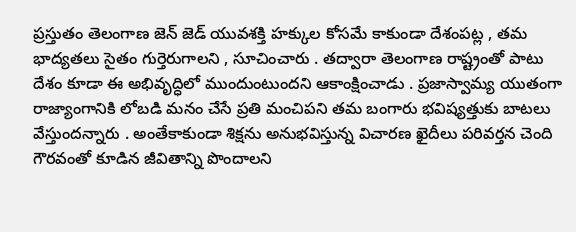ప్రస్తుతం తెలంగాణ జెన్ జెడ్ యువశక్తి హక్కుల కోసమే కాకుండా దేశంపట్ల , తమ భాద్యతలు సైతం గుర్తెరుగాలని , సూచించారు . తద్వారా తెలంగాణ రాష్ట్రంతో పాటు దేశం కూడా ఈ అభివృద్ధిలో ముందుంటుందని ఆకాంక్షించాడు . ప్రజాస్వామ్య యుతంగా రాజ్యాంగానికి లోబడి మనం చేసే ప్రతి మంచిపని తమ బంగారు భవిష్యత్తుకు బాటలు వేస్తుందన్నారు . అంతేకాకుండా శిక్షను అనుభవిస్తున్న విచారణ ఖైదీలు పరివర్తన చెంది గౌరవంతో కూడిన జీవితాన్ని పొందాలని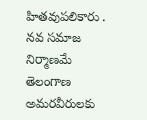హితవుపలికారు . నవ సమాజ నిర్మాణమే తెలంగాణ అమరవీరులకు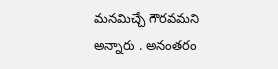మనమిచ్చే గౌరవమని అన్నారు . అనంతరం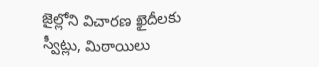జైల్లోని విచారణ ఖైదీలకు స్వీట్లు, మిఠాయిలు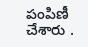పంపిణీ చేశారు .